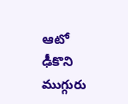ఆటో ఢీకొని ముగ్గురు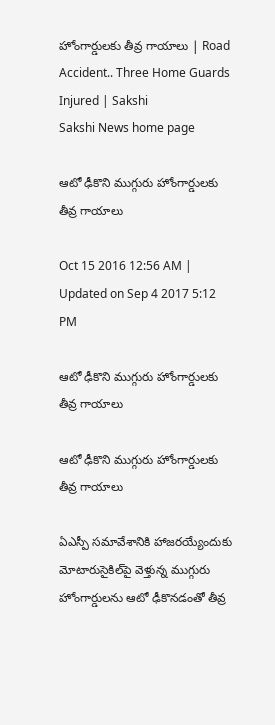హోంగార్డులకు తీవ్ర గాయాలు | Road Accident.. Three Home Guards Injured | Sakshi
Sakshi News home page

ఆటో ఢీకొని ముగ్గురు హోంగార్డులకు తీవ్ర గాయాలు

Oct 15 2016 12:56 AM | Updated on Sep 4 2017 5:12 PM

ఆటో ఢీకొని ముగ్గురు హోంగార్డులకు తీవ్ర గాయాలు

ఆటో ఢీకొని ముగ్గురు హోంగార్డులకు తీవ్ర గాయాలు

ఏఎస్పీ సమావేశానికి హాజరయ్యేందుకు మోటారుసైకిల్‌పై వెళ్తున్న ముగ్గురు హోంగార్డులను ఆటో ఢీకొనడంతో తీవ్ర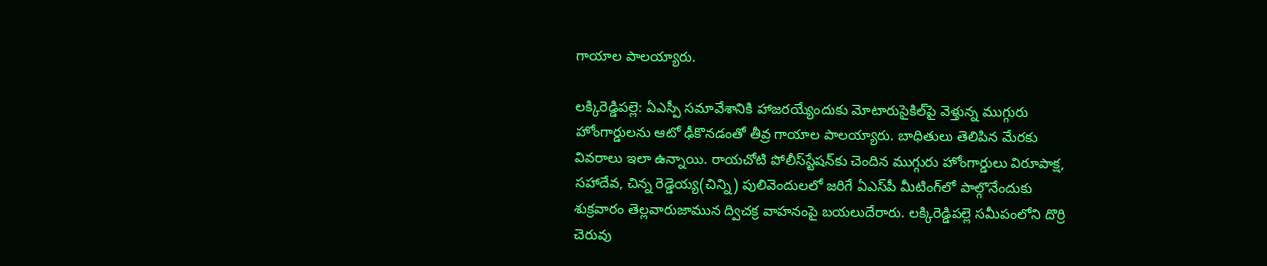గాయాల పాలయ్యారు.

లక్కిరెడ్డిపల్లె: ఏఎస్పీ సమావేశానికి హాజరయ్యేందుకు మోటారుసైకిల్‌పై వెళ్తున్న ముగ్గురు హోంగార్డులను ఆటో ఢీకొనడంతో తీవ్ర గాయాల పాలయ్యారు. బాధితులు తెలిపిన మేరకు వివరాలు ఇలా ఉన్నాయి. రాయచోటి పోలీస్‌స్టేషన్‌కు చెందిన ముగ్గురు హోంగార్డులు విరూపాక్ష, సహాదేవ, చిన్న రెడ్డెయ్య(చిన్ని) పులివెందులలో జరిగే ఏఎస్‌పీ మీటింగ్‌లో పాల్గొనేందుకు శుక్రవారం తెల్లవారుజామున ద్విచక్ర వాహనంపై బయలుదేరారు. లక్కిరెడ్డిపల్లె సమీపంలోని దొర్రి చెరువు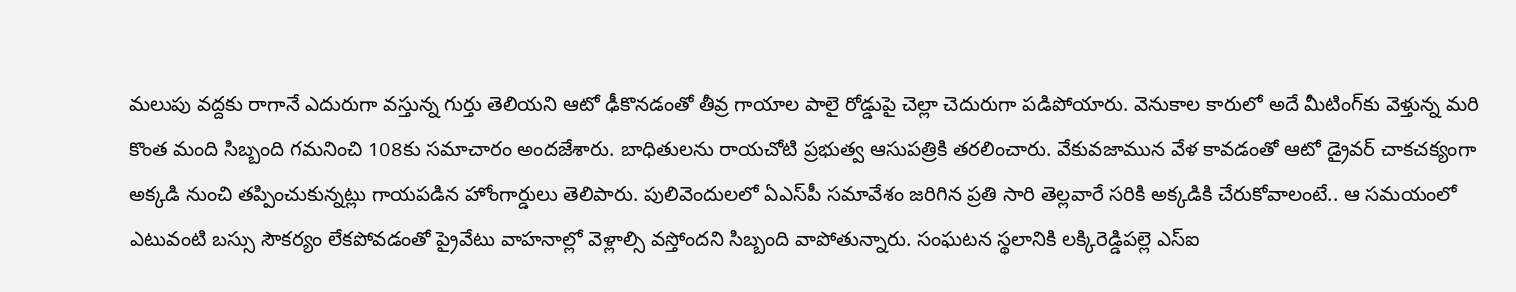మలుపు వద్దకు రాగానే ఎదురుగా వస్తున్న గుర్తు తెలియని ఆటో ఢీకొనడంతో తీవ్ర గాయాల పాలై రోడ్డుపై చెల్లా చెదురుగా పడిపోయారు. వెనుకాల కారులో అదే మీటింగ్‌కు వెళ్తున్న మరి కొంత మంది సిబ్బంది గమనించి 108కు సమాచారం అందజేశారు. బాధితులను రాయచోటి ప్రభుత్వ ఆసుపత్రికి తరలించారు. వేకువజామున వేళ కావడంతో ఆటో డ్రైవర్‌ చాకచక్యంగా అక్కడి నుంచి తప్పించుకున్నట్లు గాయపడిన హోంగార్డులు తెలిపారు. పులివెందులలో ఏఎస్‌పీ సమావేశం జరిగిన ప్రతి సారి తెల్లవారే సరికి అక్కడికి చేరుకోవాలంటే.. ఆ సమయంలో ఎటువంటి బస్సు సౌకర్యం లేకపోవడంతో ప్రైవేటు వాహనాల్లో వెళ్లాల్సి వస్తోందని సిబ్బంది వాపోతున్నారు. సంఘటన స్థలానికి లక్కిరెడ్డిపల్లె ఎస్‌ఐ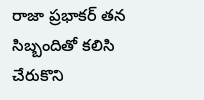రాజా ప్రభాకర్‌ తన సిబ్బందితో కలిసి చేరుకొని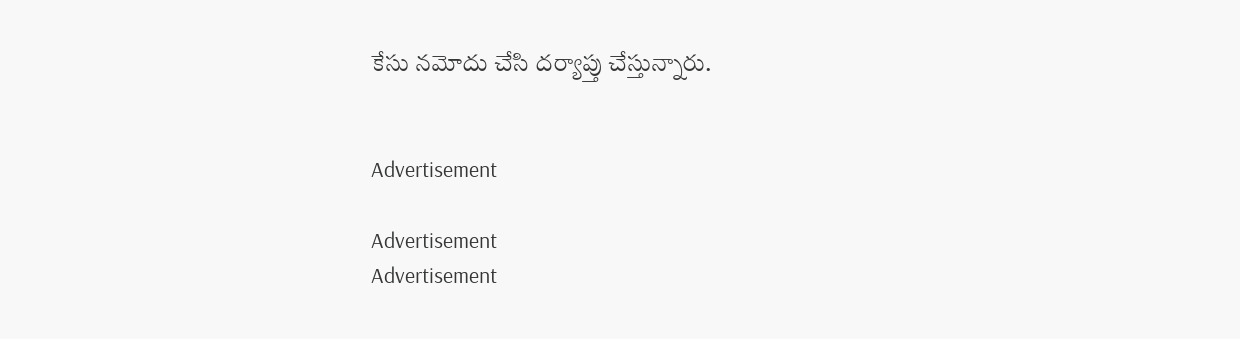కేసు నమోదు చేసి దర్యాప్తు చేస్తున్నారు.


Advertisement

Advertisement
Advertisement